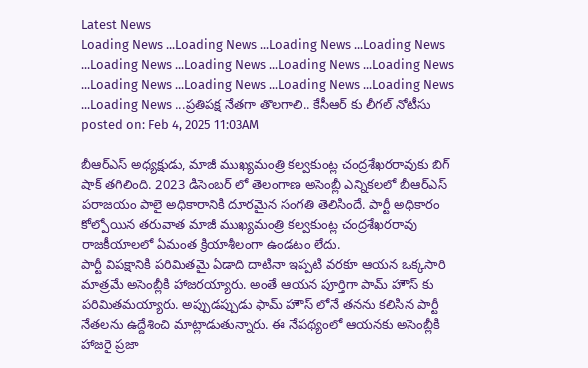Latest News
Loading News ...Loading News ...Loading News ...Loading News ...Loading News ...Loading News ...Loading News ...Loading News ...Loading News ...Loading News ...Loading News ...Loading News ...Loading News ...ప్రతిపక్ష నేతగా తొలగాలి.. కేసీఆర్ కు లీగల్ నోటీసు
posted on: Feb 4, 2025 11:03AM

బీఆర్ఎస్ అధ్యక్షుడు, మాజీ ముఖ్యమంత్రి కల్వకుంట్ల చంద్రశేఖరరావుకు బిగ్ షాక్ తగిలింది. 2023 డిసెంబర్ లో తెలంగాణ అసెంబ్లీ ఎన్నికలలో బీఆర్ఎస్ పరాజయం పాలై అధికారానికి దూరమైన సంగతి తెలిసిందే. పార్టీ అధికారం కోల్పోయిన తరువాత మాజీ ముఖ్యమంత్రి కల్వకుంట్ల చంద్రశేఖరరావు రాజకీయాలలో ఏమంత క్రియాశీలంగా ఉండటం లేదు.
పార్టీ విపక్షానికి పరిమితమై ఏడాది దాటినా ఇప్పటి వరకూ ఆయన ఒక్కసారి మాత్రమే అసెంబ్లీకి హాజరయ్యారు. అంతే ఆయన పూర్తిగా పామ్ హౌస్ కు పరిమితమయ్యారు. అప్పుడప్పుడు ఫామ్ హౌస్ లోనే తనను కలిసిన పార్టీ నేతలను ఉద్దేశించి మాట్లాడుతున్నారు. ఈ నేపథ్యంలో ఆయనకు అసెంబ్లీకి హాజరై ప్రజా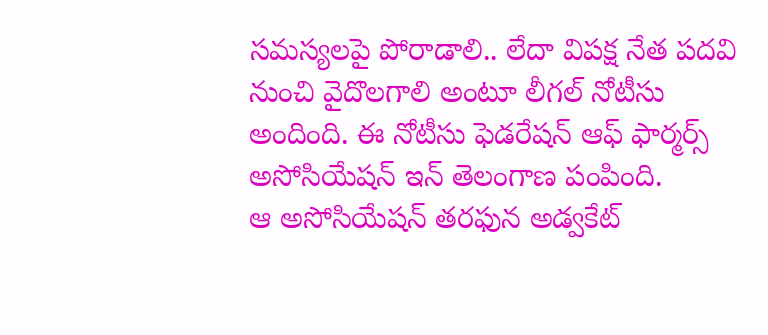సమస్యలపై పోరాడాలి.. లేదా విపక్ష నేత పదవి నుంచి వైదొలగాలి అంటూ లీగల్ నోటీసు అందింది. ఈ నోటీసు ఫెడరేషన్ ఆఫ్ ఫార్మర్స్ అసోసియేషన్ ఇన్ తెలంగాణ పంపింది.
ఆ అసోసియేషన్ తరఫున అడ్వకేట్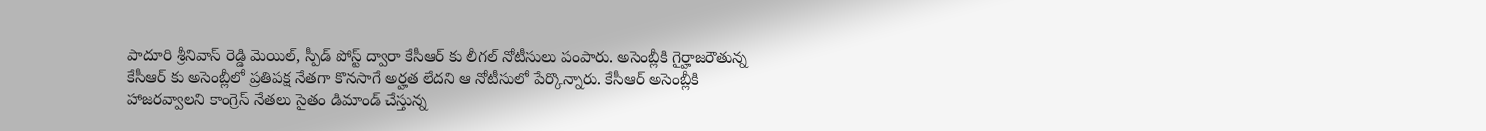పాదూరి శ్రీనివాస్ రెడ్డి మెయిల్, స్పీడ్ పోస్ట్ ద్వారా కేసీఆర్ కు లీగల్ నోటీసులు పంపారు. అసెంబ్లీకి గైర్హాజరౌతున్న కేసీఆర్ కు అసెంబ్లీలో ప్రతిపక్ష నేతగా కొనసాగే అర్హత లేదని ఆ నోటీసులో పేర్కొన్నారు. కేసీఆర్ అసెంబ్లీకి హాజరవ్వాలని కాంగ్రెస్ నేతలు సైతం డిమాండ్ చేస్తున్న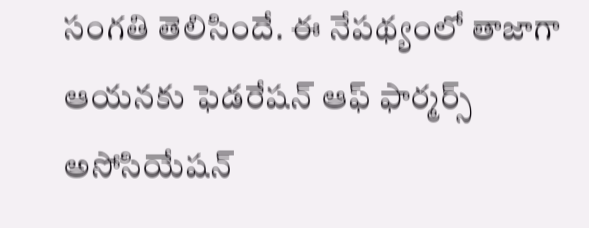సంగతి తెలిసిందే. ఈ నేపథ్యంలో తాజాగా ఆయనకు ఫెడరేషన్ ఆఫ్ ఫార్మర్స్ అసోసియేషన్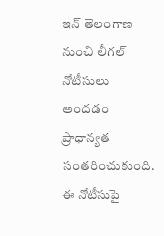ఇన్ తెలంగాణ నుంచి లీగల్ నోటీసులు అందడం ప్రాధాన్యత సంతరించుకుంది. ఈ నోటీసుపై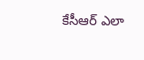కేసీఆర్ ఎలా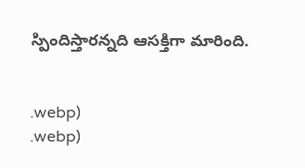స్పిందిస్తారన్నది ఆసక్తిగా మారింది.


.webp)
.webp)